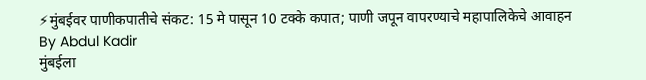⚡मुंबईवर पाणीकपातीचे संकट: 15 मे पासून 10 टक्के कपात; पाणी जपून वापरण्याचे महापालिकेचे आवाहन
By Abdul Kadir
मुंबईला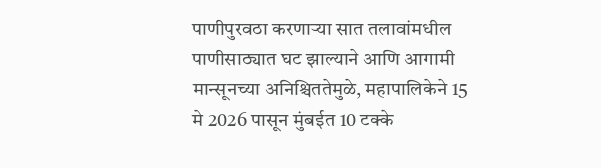पाणीपुरवठा करणाऱ्या सात तलावांमधील पाणीसाठ्यात घट झाल्याने आणि आगामी मान्सूनच्या अनिश्चिततेमुळे, महापालिकेने 15 मे 2026 पासून मुंबईत 10 टक्के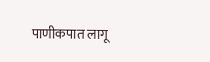पाणीकपात लागू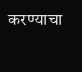करण्याचा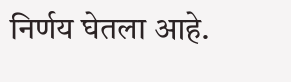निर्णय घेतला आहे.